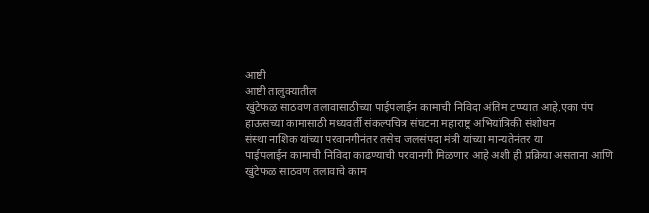आष्टी
आष्टी तालुक्यातील
खुंटेफळ साठवण तलावासाठीच्या पाईपलाईन कामाची निविदा अंतिम टप्प्यात आहे.एका पंप
हाऊसच्या कामासाठी मध्यवर्ती संकल्पचित्र संघटना महाराष्ट्र अभियांत्रिकी संशोधन
संस्था नाशिक यांच्या परवानगीनंतर तसेच जलसंपदा मंत्री यांच्या मान्यतेनंतर या
पाईपलाईन कामाची निविदा काढण्याची परवानगी मिळणार आहे अशी ही प्रक्रिया असताना आणि
खुंटेफळ साठवण तलावाचे काम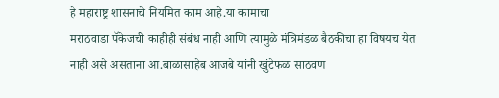हे महाराष्ट्र शासनाचे नियमित काम आहे.या कामाचा
मराठवाडा पॅकेजची काहीही संबंध नाही आणि त्यामुळे मंत्रिमंडळ बैठकीचा हा विषयच येत
नाही असे असताना आ.बाळासाहेब आजबे यांनी खुंटेफळ साठवण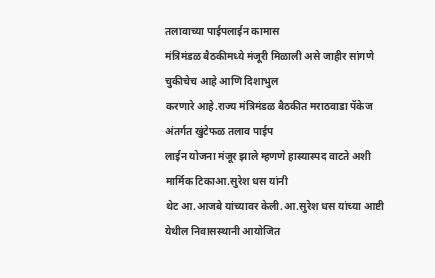तलावाच्या पाईपलाईन कामास
मंत्रिमंडळ बैठकीमध्ये मंजूरी मिळाली असे जाहीर सांगणे चुकीचेच आहे आणि दिशाभुल
करणारे आहे.राज्य मंत्रिमंडळ बैठकीत मराठवाडा पॅकेज अंतर्गत खुंटेफळ तलाव पाईप
लाईन योजना मंजूर झाले म्हणणे हास्यास्पद वाटते अशी मार्मिक टिकाआ.सुरेश धस यांनी
थेट आ.आजबे यांच्यावर केली.आ.सुरेश धस यांच्या आष्टी येथील निवासस्थानी आयोजित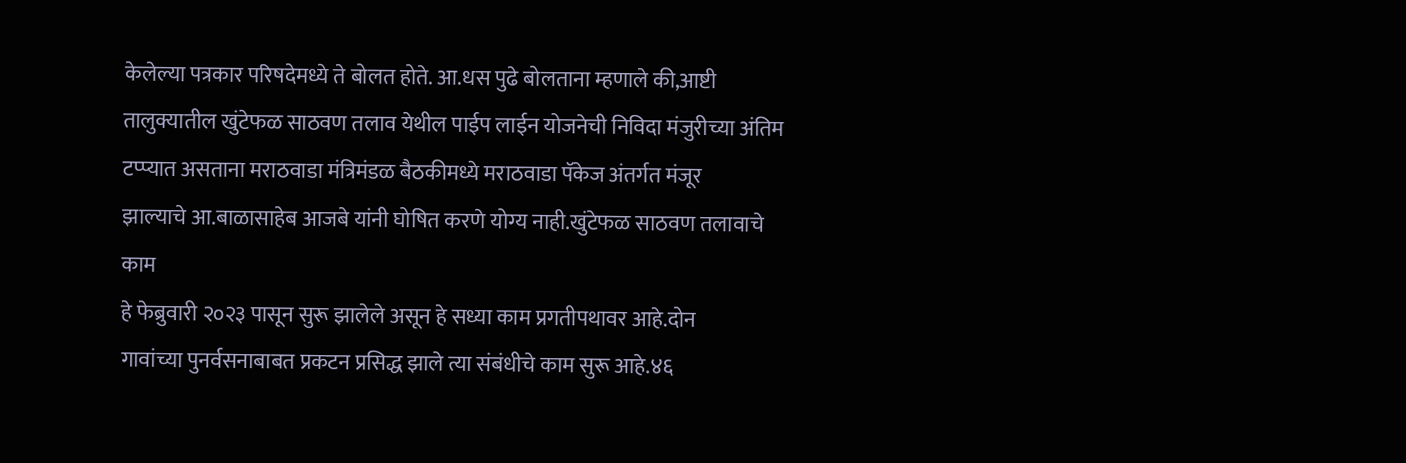केलेल्या पत्रकार परिषदेमध्ये ते बोलत होते. आ.धस पुढे बोलताना म्हणाले की,आष्टी
तालुक्यातील खुंटेफळ साठवण तलाव येथील पाईप लाईन योजनेची निविदा मंजुरीच्या अंतिम
टप्प्यात असताना मराठवाडा मंत्रिमंडळ बैठकीमध्ये मराठवाडा पॅकेज अंतर्गत मंजूर
झाल्याचे आ.बाळासाहेब आजबे यांनी घोषित करणे योग्य नाही.खुंटेफळ साठवण तलावाचे काम
हे फेब्रुवारी २०२३ पासून सुरू झालेले असून हे सध्या काम प्रगतीपथावर आहे.दोन
गावांच्या पुनर्वसनाबाबत प्रकटन प्रसिद्ध झाले त्या संबंधीचे काम सुरू आहे.४६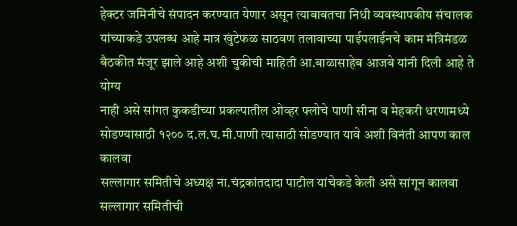हेक्टर जमिनीचे संपादन करण्यात येणार असून त्याबाबतचा निधी व्यवस्थापकीय संचालक
यांच्याकडे उपलब्ध आहे मात्र खुंटेफळ साठवण तलावाच्या पाईपलाईनचे काम मंत्रिमंडळ
बैठकीत मंजूर झाले आहे अशी चुकीची माहिती आ.बाळासाहेब आजबे यांनी दिली आहे ते योग्य
नाही असे सांगत कुकडीच्या प्रकल्पातील ओव्हर फ्लोचे पाणी सीना व मेहकरी धरणामध्ये
सोडण्यासाठी १२०० द.ल.घ.मी.पाणी त्यासाठी सोडण्यात यावे अशी विनंती आपण काल कालवा
सल्लागार समितीचे अध्यक्ष ना.चंद्रकांतदादा पाटील यांचेकडे केली असे सांगून कालवा
सल्लागार समितीची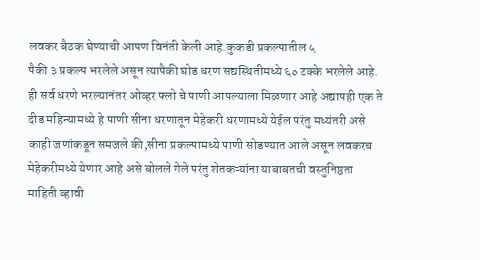लवकर बैठक घेण्याची आपण विनंती केली आहे.कुकडी प्रकल्पातील ५
पैकी ३ प्रकल्प भरलेले असून त्यापैकी घोड धरण सद्यस्थितीमध्ये ६० टक्के भरलेले आहे.
ही सर्व धरणे भरल्यानंतर ओव्हर फ्लो चे पाणी आपल्याला मिळणार आहे अद्यापही एक ते
दीड महिन्यामध्ये हे पाणी सीना धरणातून मेहेकरी धरणामध्ये येईल परंतु मध्यंतरी असे
काही जणांकडून समजले की,सीना प्रकल्पामध्ये पाणी सोडण्यात आले असून लवकरच
मेहेकरीमध्ये येणार आहे असे बोलले गेले परंतु शेतकऱ्यांना याबाबतची वस्तुनिष्ठता
माहिती व्हावी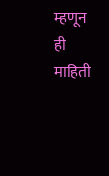म्हणून ही माहिती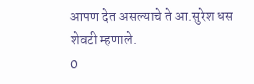आपण देत असल्याचे ते आ.सुरेश धस शेवटी म्हणाले.
0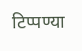टिप्पण्या